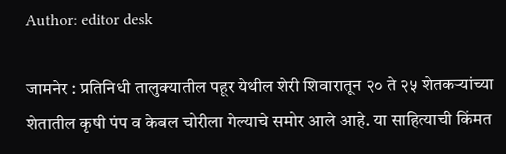Author: editor desk

जामनेर : प्रतिनिधी तालुक्यातील पहूर येथील शेरी शिवारातून २० ते २५ शेतकऱ्यांच्या शेतातील कृषी पंप व केबल चोरीला गेल्याचे समोर आले आहे. या साहित्याची किंमत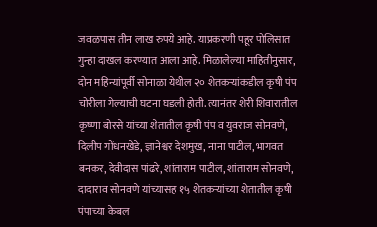जवळपास तीन लाख रुपये आहे. याप्रकरणी पहूर पोलिसात गुन्हा दाखल करण्यात आला आहे. मिळालेल्या माहितीनुसार, दोन महिन्यांपूर्वी सोनाळा येथील २० शेतकऱ्यांकडील कृषी पंप चोरीला गेल्याची घटना घडली होती. त्यानंतर शेरी शिवारातील कृष्णा बोरसे यांच्या शेतातील कृषी पंप व युवराज सोनवणे, दिलीप गोंधनखेडे, ज्ञानेश्वर देशमुख, नाना पाटील, भागवत बनकर, देवीदास पांढरे, शांताराम पाटील, शांताराम सोनवणे, दादाराव सोनवणे यांच्यासह १५ शेतकऱ्यांच्या शेतातील कृषी पंपाच्या केबल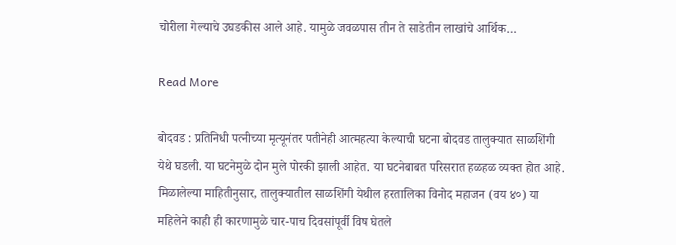चोरीला गेल्याचे उघडकीस आले आहे. यामुळे जवळपास तीन ते साडेतीन लाखांचे आर्थिक…

Read More

बोदवड : प्रतिनिधी पत्नीच्या मृत्यूनंतर पतीनेही आत्महत्या केल्याची घटना बोदवड तालुक्यात साळशिंगी येथे घडली. या घटनेमुळे दोन मुले पोरकी झाली आहेत. या घटनेबाबत परिसरात हळहळ व्यक्त होत आहे. मिळालेल्या माहितीनुसार, तालुक्यातील साळशिंगी येथील हरतालिका विनोद महाजन (वय ४०) या महिलेने काही ही कारणामुळे चार-पाच दिवसांपूर्वी विष घेतले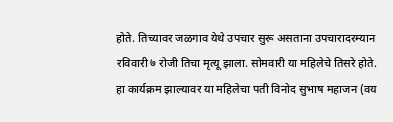होते. तिच्यावर जळगाव येथे उपचार सुरू असताना उपचारादरम्यान रविवारी ७ रोजी तिचा मृत्यू झाला. सोमवारी या महिलेचे तिसरे होते. हा कार्यक्रम झाल्यावर या महिलेचा पती विनोद सुभाष महाजन (वय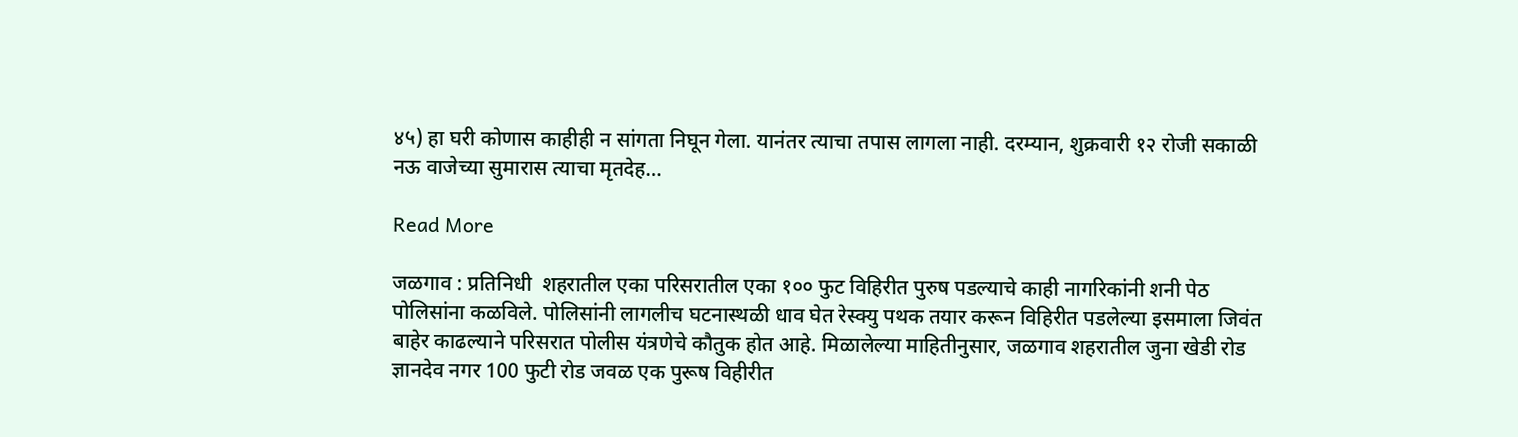४५) हा घरी कोणास काहीही न सांगता निघून गेला. यानंतर त्याचा तपास लागला नाही. दरम्यान, शुक्रवारी १२ रोजी सकाळी नऊ वाजेच्या सुमारास त्याचा मृतदेह…

Read More

जळगाव : प्रतिनिधी  शहरातील एका परिसरातील एका १०० फुट विहिरीत पुरुष पडल्याचे काही नागरिकांनी शनी पेठ पोलिसांना कळविले. पोलिसांनी लागलीच घटनास्थळी धाव घेत रेस्क्यु पथक तयार करून विहिरीत पडलेल्या इसमाला जिवंत बाहेर काढल्याने परिसरात पोलीस यंत्रणेचे कौतुक होत आहे. मिळालेल्या माहितीनुसार, जळगाव शहरातील जुना खेडी रोड ज्ञानदेव नगर 100 फुटी रोड जवळ एक पुरूष विहीरीत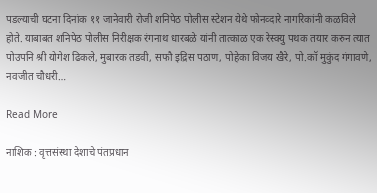पडल्याची घटना दिनांक ११ जानेवारी रोजी शनिपेठ पोलीस स्टेशन येथे फोनव्दारे नागरिकांनी कळविले होते. याबाबत शनिपेठ पोलीस निरीक्षक रंगनाथ धारबळे यांनी तात्काळ एक रेस्क्यु पथक तयार करुन त्यात पोउपनि श्री योगेश ढिकले, मुबारक तडवी, सफौ इद्रिस पठाण, पोहेका विजय खैरे, पो.कॉ मुकुंद गंगावणे, नवजीत चौधरी…

Read More

नाशिक : वृत्तसंस्था देशाचे पंतप्रधान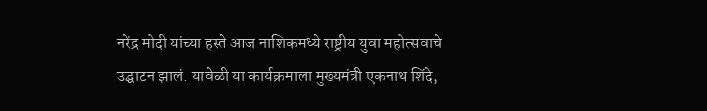नरेंद्र मोदी यांच्या हस्ते आज नाशिकमध्ये राष्ट्रीय युवा महोत्सवाचे उद्घाटन झालं. यावेळी या कार्यक्रमाला मुख्यमंत्री एकनाथ शिंदे,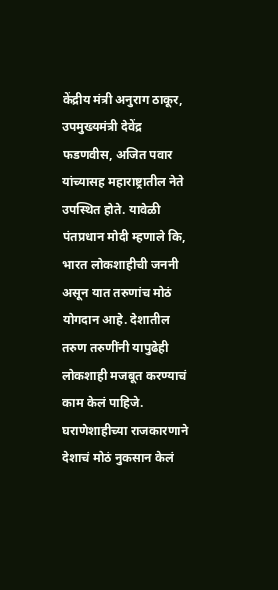केंद्रीय मंत्री अनुराग ठाकूर, उपमुख्यमंत्री देवेंद्र फडणवीस, अजित पवार यांच्यासह महाराष्ट्रातील नेते उपस्थित होते. यावेळी पंतप्रधान मोदी म्हणाले कि, भारत लोकशाहीची जननी असून यात तरुणांच मोठं योगदान आहे. देशातील तरुण तरुणींनी यापुढेही लोकशाही मजबूत करण्याचं काम केलं पाहिजे. घराणेशाहीच्या राजकारणाने देशाचं मोठं नुकसान केलं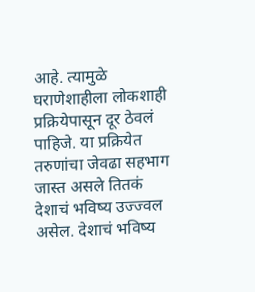आहे. त्यामुळे घराणेशाहीला लोकशाही प्रक्रियेपासून दूर ठेवलं पाहिजे. या प्रक्रियेत तरुणांचा जेवढा सहभाग जास्त असले तितकं देशाचं भविष्य उज्ज्वल असेल. देशाचं भविष्य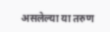असलेल्या या तरुण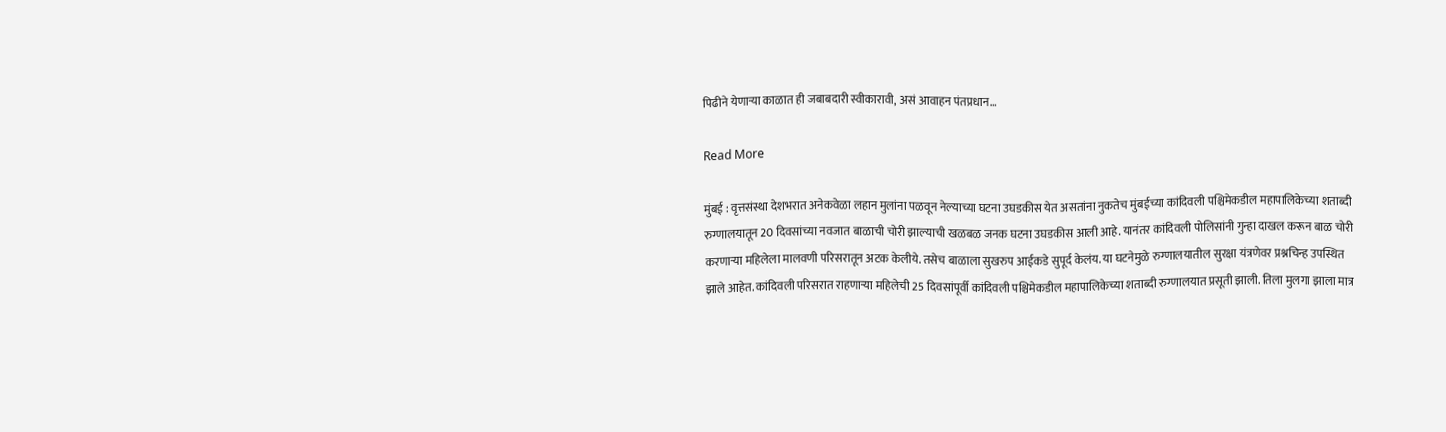पिढीने येणाऱ्या काळात ही जबाबदारी स्वीकारावी, असं आवाहन पंतप्रधान…

Read More

मुंबई : वृत्तसंस्था देशभरात अनेकवेळा लहान मुलांना पळवून नेल्याच्या घटना उघडकीस येत असतांना नुकतेच मुंबईच्या कांदिवली पश्चिमेकडील महापालिकेच्या शताब्दी रुग्णालयातून 20 दिवसांच्या नवजात बाळाची चोरी झाल्याची खळबळ जनक घटना उघडकीस आली आहे. यानंतर कांदिवली पोलिसांनी गुन्हा दाखल करून बाळ चोरी करणाऱ्या महिलेला मालवणी परिसरातून अटक केलीये. तसेच बाळाला सुखरुप आईकडे सुपूर्द केलंय. या घटनेमुळे रुग्णालयातील सुरक्षा यंत्रणेवर प्रश्नचिन्ह उपस्थित झाले आहेत. कांदिवली परिसरात राहणाऱ्या महिलेची 25 दिवसांपूर्वी कांदिवली पश्चिमेकडील महापालिकेच्या शताब्दी रुग्णालयात प्रसूती झाली. तिला मुलगा झाला मात्र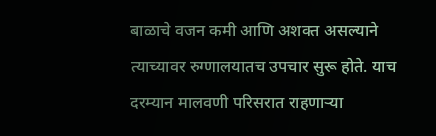बाळाचे वजन कमी आणि अशक्त असल्याने त्याच्यावर रुग्णालयातच उपचार सुरू होते. याच दरम्यान मालवणी परिसरात राहणाऱ्या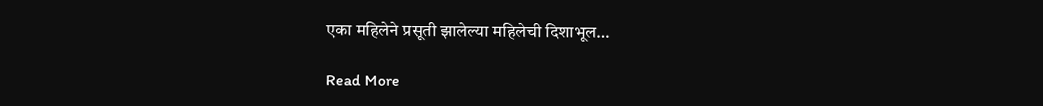एका महिलेने प्रसूती झालेल्या महिलेची दिशाभूल…

Read More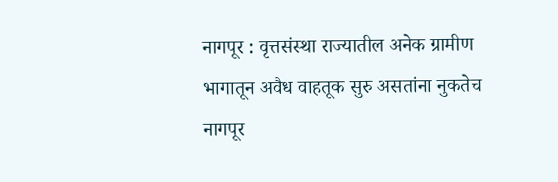नागपूर : वृत्तसंस्था राज्यातील अनेक ग्रामीण भागातून अवैध वाहतूक सुरु असतांना नुकतेच नागपूर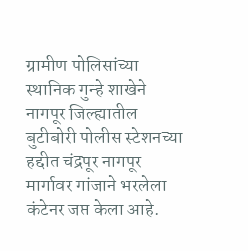ग्रामीण पोलिसांच्या स्थानिक गुन्हे शाखेने नागपूर जिल्ह्यातील बुटीबोरी पोलीस स्टेशनच्या हद्दीत चंद्रपूर नागपूर मार्गावर गांजाने भरलेला कंटेनर जप्त केला आहे.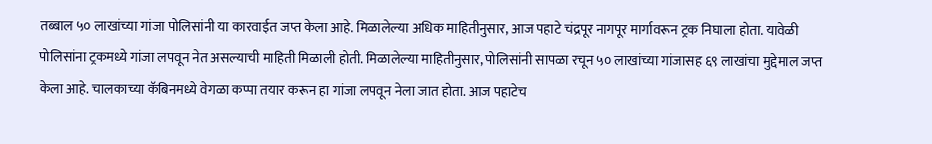तब्बाल ५० लाखांच्या गांजा पोलिसांनी या कारवाईत जप्त केला आहे. मिळालेल्या अधिक माहितीनुसार, आज पहाटे चंद्रपूर नागपूर मार्गावरून ट्रक निघाला होता. यावेळी पोलिसांना ट्रकमध्ये गांजा लपवून नेत असल्याची माहिती मिळाली होती. मिळालेल्या माहितीनुसार, पोलिसांनी सापळा रचून ५० लाखांच्या गांजासह ६९ लाखांचा मुद्देमाल जप्त केला आहे. चालकाच्या कॅबिनमध्ये वेगळा कप्पा तयार करून हा गांजा लपवून नेला जात होता. आज पहाटेच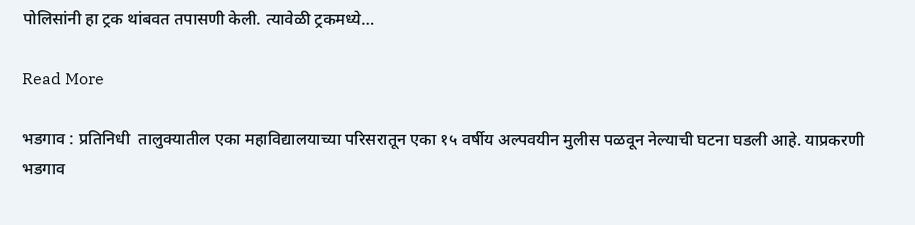पोलिसांनी हा ट्रक थांबवत तपासणी केली. त्यावेळी ट्रकमध्ये…

Read More

भडगाव : प्रतिनिधी  तालुक्यातील एका महाविद्यालयाच्या परिसरातून एका १५ वर्षीय अल्पवयीन मुलीस पळवून नेल्याची घटना घडली आहे. याप्रकरणी भडगाव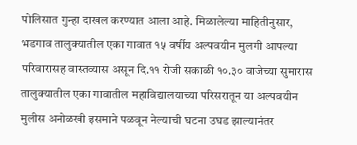पोलिसात गुन्हा दाखल करण्यात आला आहे. मिळालेल्या माहितीनुसार, भडगाव तालुक्यातील एका गावात १५ वर्षीय अल्पवयीन मुलगी आपल्या परिवारासह वास्तव्यास असून दि.११ रोजी सकाळी १०.३० वाजेच्या सुमारास तालुक्यातील एका गावातील महाविद्यालयाच्या परिसरातून या अल्पवयीन मुलीस अनोळखी इसमाने पळवून नेल्याची घटना उघड झाल्यानंतर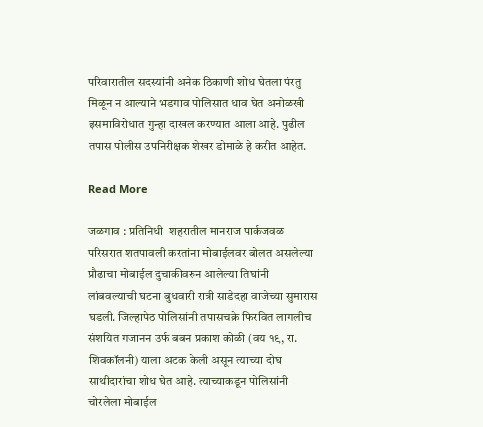परिवारातील सदस्यांनी अनेक ठिकाणी शोध घेतला पंरतु मिळून न आल्याने भडगाव पोलिसात धाव घेत अनोळखी इसमाविरोधात गुन्हा दाखल करण्यात आला आहे. पुढील तपास पोलीस उपनिरीक्षक शेखर डोमाळे हे करीत आहेत.

Read More

जळगाव : प्रतिनिधी  शहरातील मानराज पार्कजवळ परिसरात शतपावली करतांना मोबाईलवर बोलत असलेल्या प्रौढाचा मोबाईल दुचाकीवरुन आलेल्या तिघांनी लांबवल्याची घटना बुधवारी रात्री साडेदहा वाजेच्या सुमारास घडली. जिल्हापेठ पोलिसांनी तपासचक्रे फिरवित लागलीच संशयित गजानन उर्फ बबन प्रकाश कोळी (वय १९, रा. शिवकॉलनी) याला अटक केली असून त्याच्या दोघ साथीदारांचा शोध घेत आहे. त्याच्याकडून पोलिसांनी चोरलेला मोबाईल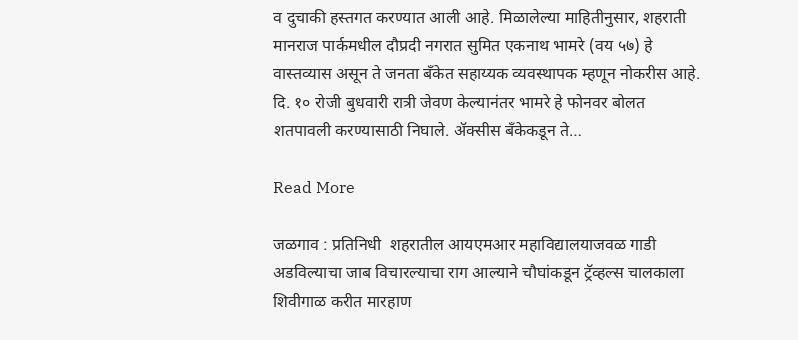व दुचाकी हस्तगत करण्यात आली आहे. मिळालेल्या माहितीनुसार, शहराती मानराज पार्कमधील दौप्रदी नगरात सुमित एकनाथ भामरे (वय ५७) हे वास्तव्यास असून ते जनता बँकेत सहाय्यक व्यवस्थापक म्हणून नोकरीस आहे. दि. १० रोजी बुधवारी रात्री जेवण केल्यानंतर भामरे हे फोनवर बोलत शतपावली करण्यासाठी निघाले. ॲक्सीस बँकेकडून ते…

Read More

जळगाव : प्रतिनिधी  शहरातील आयएमआर महाविद्यालयाजवळ गाडी अडविल्याचा जाब विचारल्याचा राग आल्याने चौघांकडून ट्रॅव्हल्स चालकाला शिवीगाळ करीत मारहाण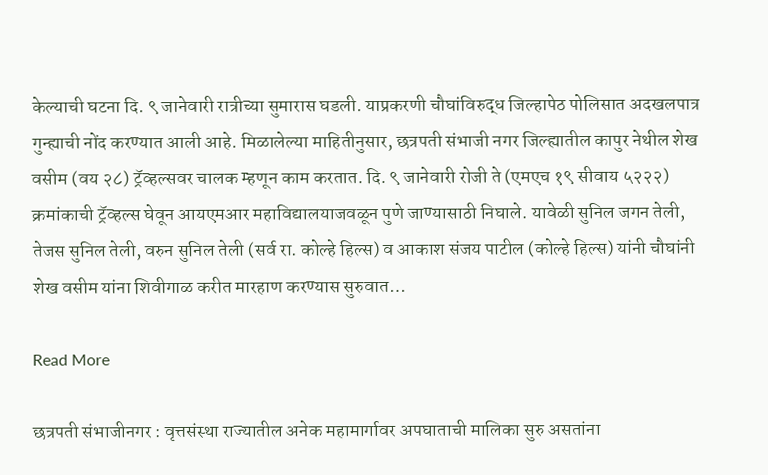केल्याची घटना दि. ९ जानेवारी रात्रीच्या सुमारास घडली. याप्रकरणी चौघांविरुद्ध जिल्हापेठ पोलिसात अदखलपात्र गुन्ह्याची नोंद करण्यात आली आहे. मिळालेल्या माहितीनुसार, छत्रपती संभाजी नगर जिल्ह्यातील कापुर नेथील शेख वसीम (वय २८) ट्रॅव्हल्सवर चालक म्हणून काम करतात. दि. ९ जानेवारी रोजी ते (एमएच १९ सीवाय ५२२२) क्रमांकाची ट्रॅव्हल्स घेवून आयएमआर महाविद्यालयाजवळून पुणे जाण्यासाठी निघाले. यावेळी सुनिल जगन तेली, तेजस सुनिल तेली, वरुन सुनिल तेली (सर्व रा. कोल्हे हिल्स) व आकाश संजय पाटील (कोल्हे हिल्स) यांनी चौघांनी शेख वसीम यांना शिवीगाळ करीत मारहाण करण्यास सुरुवात…

Read More

छत्रपती संभाजीनगर : वृत्तसंस्था राज्यातील अनेक महामार्गावर अपघाताची मालिका सुरु असतांना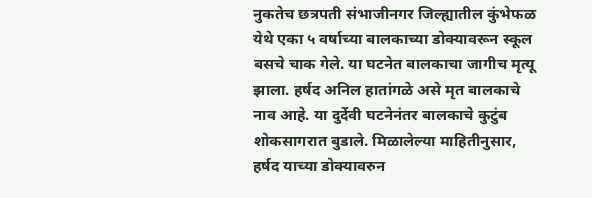नुकतेच छत्रपती संभाजीनगर जिल्ह्यातील कुंभेफळ येथे एका ५ वर्षाच्या बालकाच्या डोक्यावरून स्कूल बसचे चाक गेले. या घटनेत बालकाचा जागीच मृत्यू झाला. हर्षद अनिल हातांगळे असे मृत बालकाचे नाव आहे. या दुर्देवी घटनेनंतर बालकाचे कुटुंब शोकसागरात बुडाले. मिळालेल्या माहितीनुसार, हर्षद याच्या डोक्यावरुन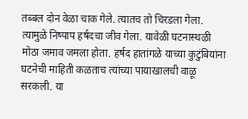तब्बल दोन वेळा चाक गेले. त्यातच तो चिरडला गेला. त्यामुळे निष्पाप हर्षदचा जीव गेला. यावेळी घटनास्थऴी मोठा जमाव जमला होता. हर्षद हातांगळे याच्या कुटुंबियांना घटनेची माहिती कळताच त्यांच्या पायाखालची वाऴू सरकली. या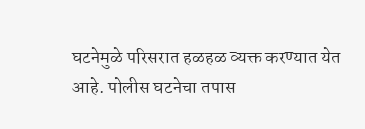घटनेमुळे परिसरात हळहळ व्यक्त करण्यात येत आहे. पोलीस घटनेचा तपास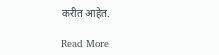करीत आहेत.

Read More